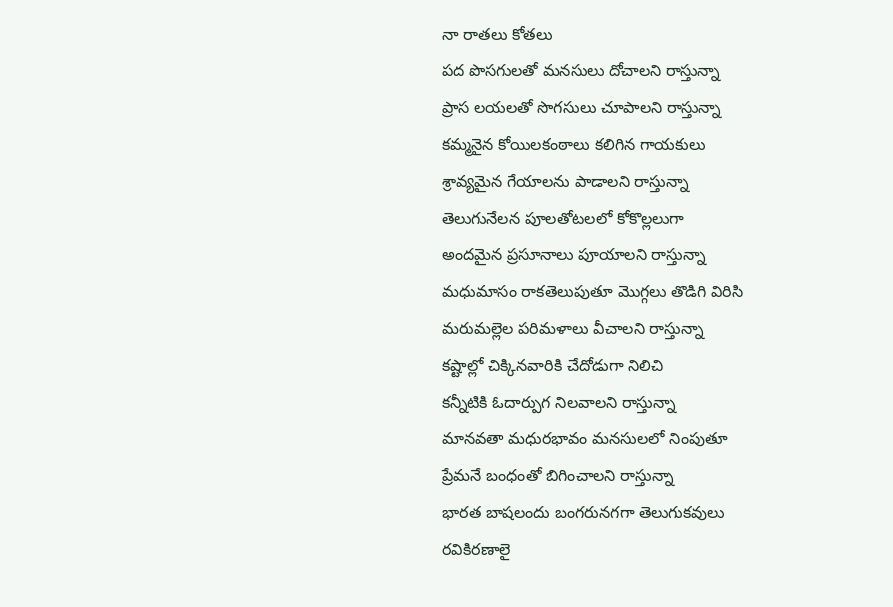నా రాతలు కోతలు
పద పొసగులతో మనసులు దోచాలని రాస్తున్నా
ప్రాస లయలతో సొగసులు చూపాలని రాస్తున్నా
కమ్మనైన కోయిలకంఠాలు కలిగిన గాయకులు
శ్రావ్యమైన గేయాలను పాడాలని రాస్తున్నా
తెలుగునేలన పూలతోటలలో కోకొల్లలుగా
అందమైన ప్రసూనాలు పూయాలని రాస్తున్నా
మధుమాసం రాకతెలుపుతూ మొగ్గలు తొడిగి విరిసి
మరుమల్లెల పరిమళాలు వీచాలని రాస్తున్నా
కష్టాల్లో చిక్కినవారికి చేదోడుగా నిలిచి
కన్నీటికి ఓదార్పుగ నిలవాలని రాస్తున్నా
మానవతా మధురభావం మనసులలో నింపుతూ
ప్రేమనే బంధంతో బిగించాలని రాస్తున్నా
భారత బాషలందు బంగరునగగా తెలుగుకవులు
రవికిరణాలై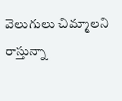వెలుగులు చిమ్మాలని రాస్తున్నా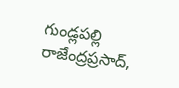గుండ్లపల్లి రాజేంద్రప్రసాద్,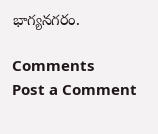భాగ్యనగరం.

Comments
Post a Comment